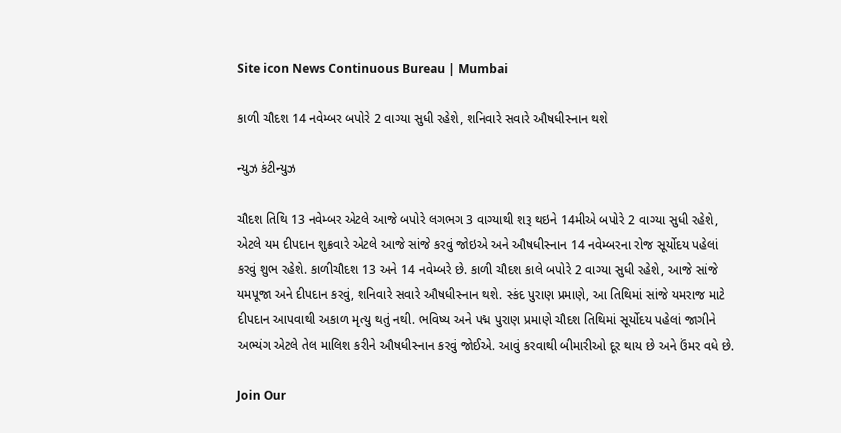Site icon News Continuous Bureau | Mumbai

કાળી ચૌદશ 14 નવેમ્બર બપોરે 2 વાગ્યા સુધી રહેશે, શનિવારે સવારે ઔષધીસ્નાન થશે

ન્યુઝ કંટીન્યુઝ

ચૌદશ તિથિ 13 નવેમ્બર એટલે આજે બપોરે લગભગ 3 વાગ્યાથી શરૂ થઇને 14મીએ બપોરે 2 વાગ્યા સુધી રહેશે, એટલે યમ દીપદાન શુક્રવારે એટલે આજે સાંજે કરવું જોઇએ અને ઔષધીસ્નાન 14 નવેમ્બરના રોજ સૂર્યોદય પહેલાં કરવું શુભ રહેશે. કાળીચૌદશ 13 અને 14 નવેમ્બરે છે. કાળી ચૌદશ કાલે બપોરે 2 વાગ્યા સુધી રહેશે, આજે સાંજે યમપૂજા અને દીપદાન કરવું, શનિવારે સવારે ઔષધીસ્નાન થશે. સ્કંદ પુરાણ પ્રમાણે, આ તિથિમાં સાંજે યમરાજ માટે દીપદાન આપવાથી અકાળ મૃત્યુ થતું નથી. ભવિષ્ય અને પદ્મ પુરાણ પ્રમાણે ચૌદશ તિથિમાં સૂર્યોદય પહેલાં જાગીને અભ્યંગ એટલે તેલ માલિશ કરીને ઔષધીસ્નાન કરવું જોઈએ. આવું કરવાથી બીમારીઓ દૂર થાય છે અને ઉંમર વધે છે.

Join Our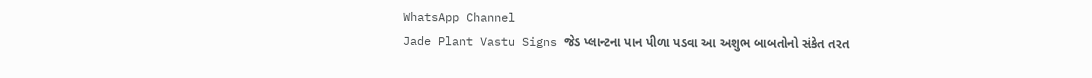WhatsApp Channel
Jade Plant Vastu Signs જેડ પ્લાન્ટના પાન પીળા પડવા આ અશુભ બાબતોનો સંકેત તરત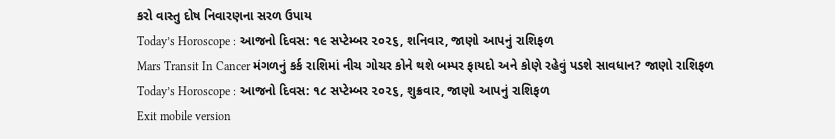કરો વાસ્તુ દોષ નિવારણના સરળ ઉપાય
Today’s Horoscope : આજનો દિવસ: ૧૯ સપ્ટેમ્બર ૨૦૨૬, શનિવાર, જાણો આપનું રાશિફળ
Mars Transit In Cancer મંગળનું કર્ક રાશિમાં નીચ ગોચર કોને થશે બમ્પર ફાયદો અને કોણે રહેવું પડશે સાવધાન? જાણો રાશિફળ
Today’s Horoscope : આજનો દિવસ: ૧૮ સપ્ટેમ્બર ૨૦૨૬, શુક્રવાર, જાણો આપનું રાશિફળ
Exit mobile version